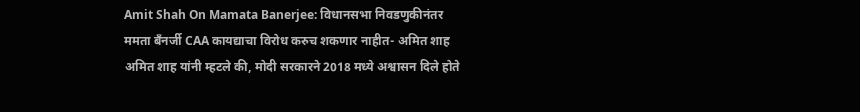Amit Shah On Mamata Banerjee: विधानसभा निवडणुकीनंतर ममता बँनर्जी CAA कायद्याचा विरोध करुच शकणार नाहीत- अमित शाह
अमित शाह यांनी म्हटले की, मोदी सरकारने 2018 मध्ये अश्वासन दिले होते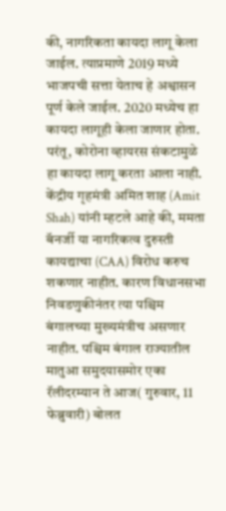की, नागरिकता कायदा लागू केला जाईल. त्याप्रमाणे 2019 मध्ये भाजपची सत्ता येताच हे अश्वासन पूर्ण केले जाईल. 2020 मध्येच हा कायदा लागूही केला जाणार होता. परंतू, कोरोना व्हायरस संकटामुळे हा कायदा लागू करता आला नाही.
केंद्रीय गृहमंत्री अमित शाह (Amit Shah) यांनी म्हटले आहे की, ममता बॅनर्जी या नागरिकत्व दुरुस्ती कायद्याचा (CAA) विरोध करुच शकणार नाहीत. कारण विधानसभा निवडणुकीनंतर त्या पश्चिम बंगालच्या मुख्यमंत्रीच असणार नाहीत. पश्चिम बंगाल राज्यातील मातुआ समुदयासमोर एका रॅलीदरम्यान ते आज( गुरुवार, 11 फेब्रुवारी) बोलत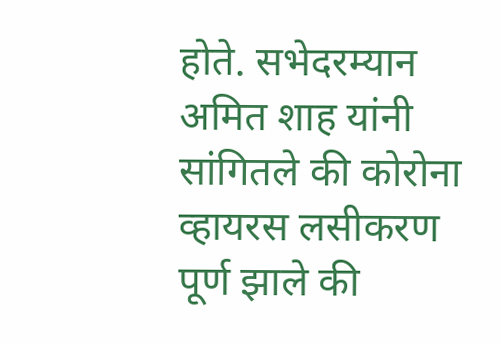होते. सभेदरम्यान अमित शाह यांनी सांगितले की कोरोना व्हायरस लसीकरण पूर्ण झाले की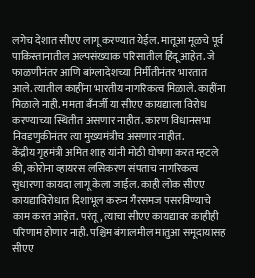लगेच देशात सीएए लागू करण्यात येईल. मातूआ मूळचे पूर्व पाकिस्तानातील अल्पसंख्याक परिसातील हिंदू आहेत. जे फाळणीनंतर आणि बांग्लादेशच्या निर्मीतीनंतर भारतात आले. त्यातील काहींना भारतीय नागरिकत्व मिळाले. काहींना मिळाले नाही. ममता बँनर्जी या सीएए कायद्याला विरोध करण्याच्या स्थितीत असणार नाहीत. कारण विधानसभा निवडणुकीनंतर त्या मुख्यमंत्रीच असणार नाहीत.
केंद्रीय गृहमंत्री अमित शाह यांनी मोठी घोषणा करत म्हटले की, कोरोना व्हायरस लसिकरण संपताच नागरिकत्व सुधारणा कायदा लागू केला जाईल. काही लोक सीएए कायद्याविरोधात दिशाभूल करुन गैरसमज पसरविण्याचे काम करत आहेत. परंतू, त्याचा सीएए कायद्यावर काहीही परिणाम होणार नाही. पश्चिम बंगालमील मातुआ समूदायासह सीएए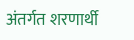अंतर्गत शरणार्थी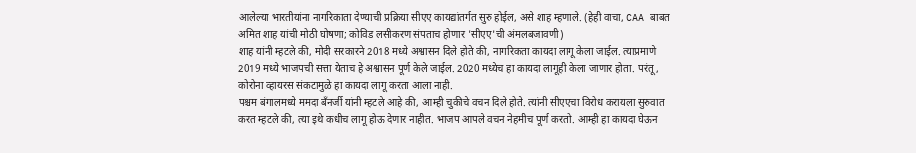आलेल्या भारतीयांना नागरिकाता देण्याची प्रक्रिया सीएए कायद्यांतर्गत सुरु होईल, असे शाह म्हणाले. (हेही वाचा, CAA बाबत अमित शाह यांची मोठी घोषणा; कोविड लसीकरण संपताच होणार 'सीएए'ची अंमलबजावणी)
शाह यांनी म्हटले की, मोदी सरकारने 2018 मध्ये अश्वासन दिले होते की, नागरिकता कायदा लागू केला जाईल. त्याप्रमाणे 2019 मध्ये भाजपची सत्ता येताच हे अश्वासन पूर्ण केले जाईल. 2020 मध्येच हा कायदा लागूही केला जाणार होता. परंतू, कोरोना व्हायरस संकटामुळे हा कायदा लागू करता आला नाही.
पश्चम बंगालमध्ये ममदा बँनर्जी यांनी म्हटले आहे की, आम्ही चुकीचे वचन दिले होते. त्यांनी सीएएचा विरोध करायला सुरुवात करत म्हटले की, त्या इथे कधीच लागू होऊ देणार नाहीत. भाजप आपले वचन नेहमीच पूर्ण करतो. आम्ही हा कायदा घेऊन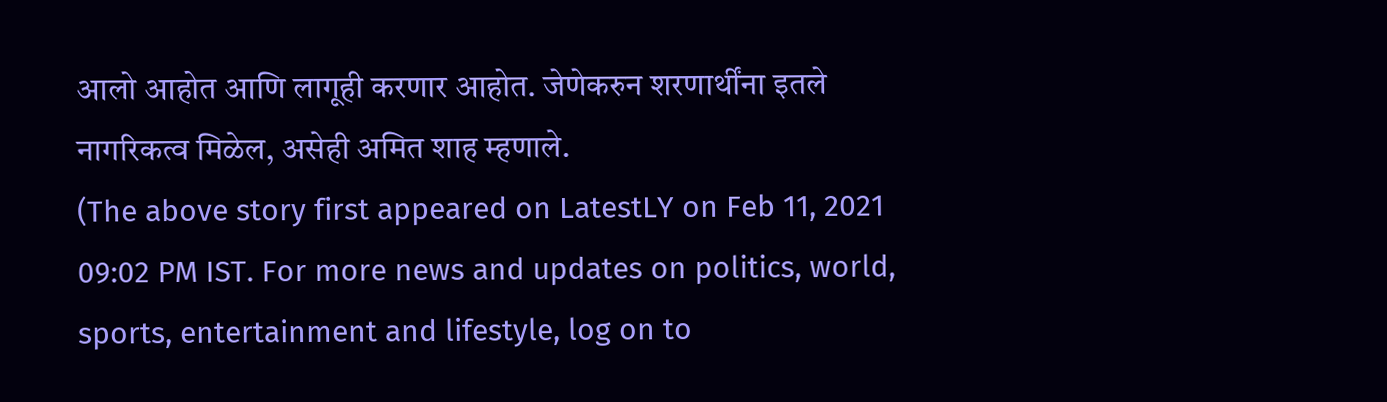आलो आहोत आणि लागूही करणार आहोत. जेणेकरुन शरणार्थींना इतले नागरिकत्व मिळेल, असेही अमित शाह म्हणाले.
(The above story first appeared on LatestLY on Feb 11, 2021 09:02 PM IST. For more news and updates on politics, world, sports, entertainment and lifestyle, log on to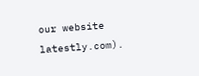our website latestly.com).